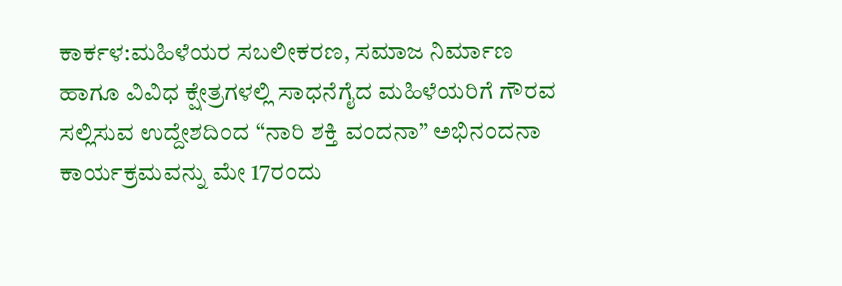ಕಾರ್ಕಳ:ಮಹಿಳೆಯರ ಸಬಲೀಕರಣ, ಸಮಾಜ ನಿರ್ಮಾಣ ಹಾಗೂ ವಿವಿಧ ಕ್ಷೇತ್ರಗಳಲ್ಲಿ ಸಾಧನೆಗೈದ ಮಹಿಳೆಯರಿಗೆ ಗೌರವ ಸಲ್ಲಿಸುವ ಉದ್ದೇಶದಿಂದ “ನಾರಿ ಶಕ್ತಿ ವಂದನಾ” ಅಭಿನಂದನಾ ಕಾರ್ಯಕ್ರಮವನ್ನು ಮೇ 17ರಂದು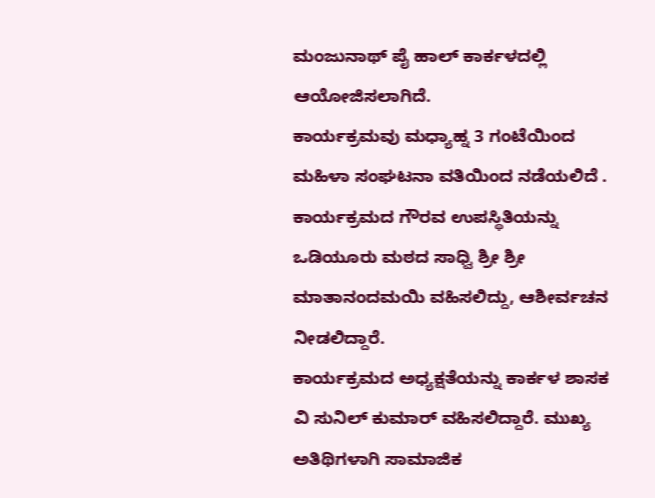ಮಂಜುನಾಥ್ ಪೈ ಹಾಲ್ ಕಾರ್ಕಳದಲ್ಲಿ ಆಯೋಜಿಸಲಾಗಿದೆ.
ಕಾರ್ಯಕ್ರಮವು ಮಧ್ಯಾಹ್ನ 3 ಗಂಟೆಯಿಂದ ಮಹಿಳಾ ಸಂಘಟನಾ ವತಿಯಿಂದ ನಡೆಯಲಿದೆ . ಕಾರ್ಯಕ್ರಮದ ಗೌರವ ಉಪಸ್ಥಿತಿಯನ್ನು ಒಡಿಯೂರು ಮಠದ ಸಾಧ್ವಿ ಶ್ರೀ ಶ್ರೀ ಮಾತಾನಂದಮಯಿ ವಹಿಸಲಿದ್ದು, ಆಶೀರ್ವಚನ ನೀಡಲಿದ್ದಾರೆ.
ಕಾರ್ಯಕ್ರಮದ ಅಧ್ಯಕ್ಷತೆಯನ್ನು ಕಾರ್ಕಳ ಶಾಸಕ ವಿ ಸುನಿಲ್ ಕುಮಾರ್ ವಹಿಸಲಿದ್ದಾರೆ. ಮುಖ್ಯ ಅತಿಥಿಗಳಾಗಿ ಸಾಮಾಜಿಕ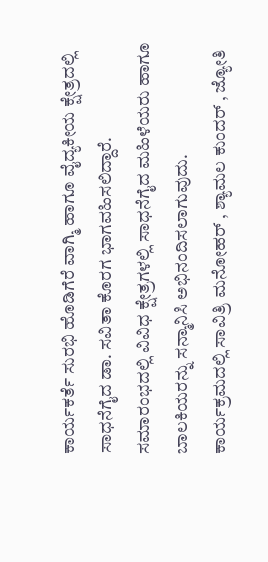ಕಾರ್ಯಕರ್ತೆ ಸುರಭಿ ಹೊಡಿಗೆರೆ ವಾಗ್ಮಿ ಹಾಗೂ ವೈದ್ಯಕೀಯ ಕ್ಷೇತ್ರದಲ್ಲಿ ಸಾಧನೆಗೈದ ಡಾ. ಸವಿತಾ ಕೊರಗ ಭಾಗವಹಿಸಲಿದ್ದಾರೆ.
ಸಮಾರಂಭದಲ್ಲಿ ವಿವಿಧ ಕ್ಷೇತ್ರಗಳಲ್ಲಿ ಸಾಧನೆಗೈದ ಮಹಿಳೆಯರು ಹಾಗೂ ಬಾಲಕಿಯರನ್ನು ಸನ್ಮಾನಿಸಿ ಅಭಿನಂದಿಸಲಾಗುವುದು.
ಕಾರ್ಯಕ್ರಮದಲ್ಲಿ ಸಾವಿತ್ರಿ ಮನೋಹರ್ , ಶ್ಯಾಮಲ ಕುಂದರ್ , ಜ್ಯೋತಿ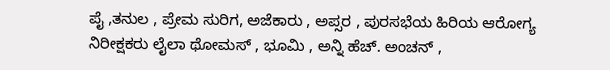ಪೈ ,ತನುಲ , ಪ್ರೇಮ ಸುರಿಗ, ಅಜೆಕಾರು , ಅಪ್ಸರ , ಪುರಸಭೆಯ ಹಿರಿಯ ಆರೋಗ್ಯ ನಿರೀಕ್ಷಕರು ಲೈಲಾ ಥೋಮಸ್ , ಭೂಮಿ , ಅನ್ನಿ ಹೆಚ್. ಅಂಚನ್ ,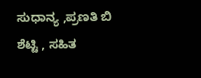ಸುಧಾನ್ಯ ,ಪ್ರಣತಿ ಬಿ ಶೆಟ್ಟಿ , ಸಹಿತ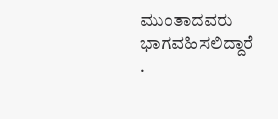ಮುಂತಾದವರು ಭಾಗವಹಿಸಲಿದ್ದಾರೆ .